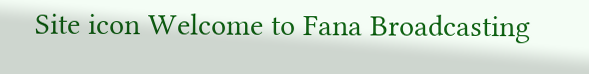Site icon Welcome to Fana Broadcasting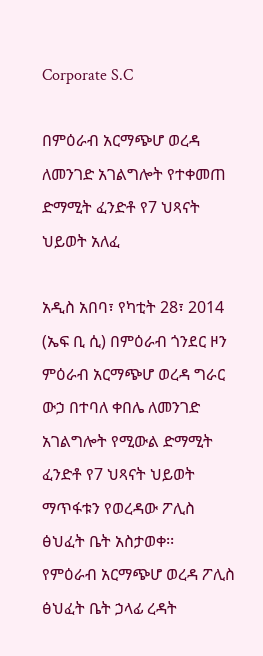Corporate S.C

በምዕራብ አርማጭሆ ወረዳ ለመንገድ አገልግሎት የተቀመጠ ድማሚት ፈንድቶ የ7 ህጻናት ህይወት አለፈ

አዲስ አበባ፣ የካቲት 28፣ 2014 (ኤፍ ቢ ሲ) በምዕራብ ጎንደር ዞን ምዕራብ አርማጭሆ ወረዳ ግራር ውኃ በተባለ ቀበሌ ለመንገድ አገልግሎት የሚውል ድማሚት ፈንድቶ የ7 ህጻናት ህይወት ማጥፋቱን የወረዳው ፖሊስ ፅህፈት ቤት አስታወቀ፡፡
የምዕራብ አርማጭሆ ወረዳ ፖሊስ ፅህፈት ቤት ኃላፊ ረዳት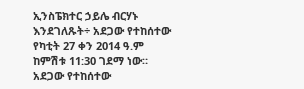ኢንስፔክተር ኃይሌ ብርሃኑ እንደገለጹት÷ አደጋው የተከሰተው የካቲት 27 ቀን 2014 ዓ.ም ከምሽቱ 11:30 ገደማ ነው።
አደጋው የተከሰተው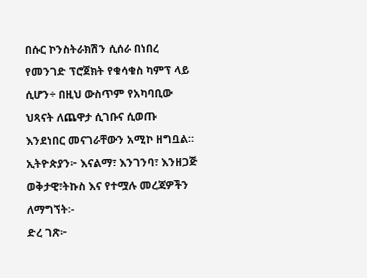በሱር ኮንስትራክሽን ሲሰራ በነበረ የመንገድ ፕሮጀክት የቁሳቁስ ካምፕ ላይ ሲሆን÷ በዚህ ውስጥም የአካባቢው ህጻናት ለጨዋታ ሲገቡና ሲወጡ እንደነበር መናገራቸውን አሚኮ ዘግቧል።
ኢትዮጵያን፦ እናልማ፣ እንገንባ፣ እንዘጋጅ
ወቅታዊ፣ትኩስ እና የተሟሉ መረጃዎችን ለማግኘት፡-
ድረ ገጽ፦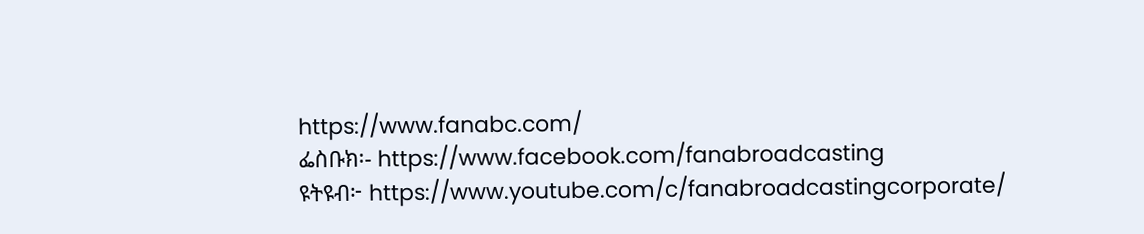https://www.fanabc.com/
ፌስቡክ፡- https://www.facebook.com/fanabroadcasting
ዩትዩብ፦ https://www.youtube.com/c/fanabroadcastingcorporate/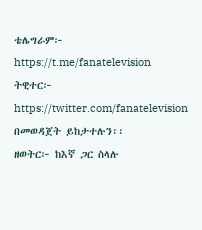ቴሌግራም፦ https://t.me/fanatelevision
ትዊተር፦ https://twitter.com/fanatelevision በመወዳጀት ይከታተሉን፡፡
ዘወትር፦ ከእኛ ጋር ስላሉ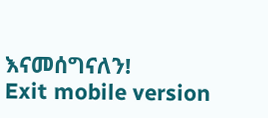እናመሰግናለን!
Exit mobile version